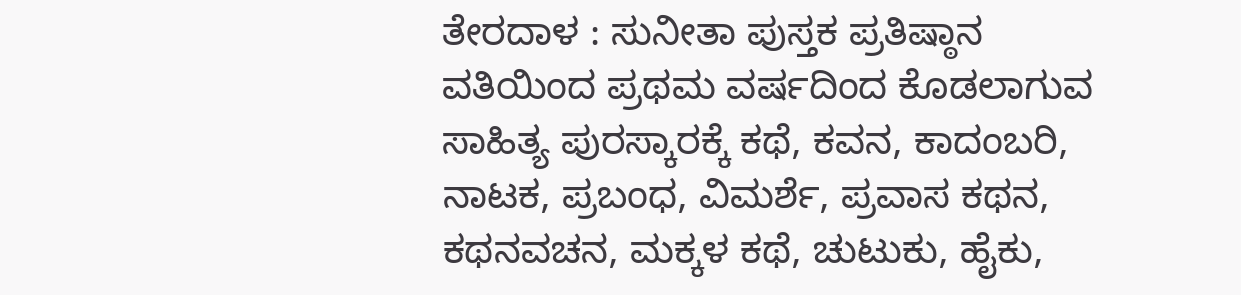ತೇರದಾಳ : ಸುನೀತಾ ಪುಸ್ತಕ ಪ್ರತಿಷ್ಠಾನ ವತಿಯಿಂದ ಪ್ರಥಮ ವರ್ಷದಿಂದ ಕೊಡಲಾಗುವ ಸಾಹಿತ್ಯ ಪುರಸ್ಕಾರಕ್ಕೆ ಕಥೆ, ಕವನ, ಕಾದಂಬರಿ, ನಾಟಕ, ಪ್ರಬಂಧ, ವಿಮರ್ಶೆ, ಪ್ರವಾಸ ಕಥನ, ಕಥನವಚನ, ಮಕ್ಕಳ ಕಥೆ, ಚುಟುಕು, ಹೈಕು,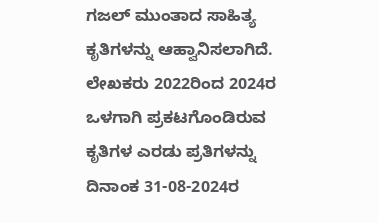ಗಜಲ್ ಮುಂತಾದ ಸಾಹಿತ್ಯ ಕೃತಿಗಳನ್ನು ಆಹ್ವಾನಿಸಲಾಗಿದೆ. ಲೇಖಕರು 2022ರಿಂದ 2024ರ ಒಳಗಾಗಿ ಪ್ರಕಟಗೊಂಡಿರುವ ಕೃತಿಗಳ ಎರಡು ಪ್ರತಿಗಳನ್ನು ದಿನಾಂಕ 31-08-2024ರ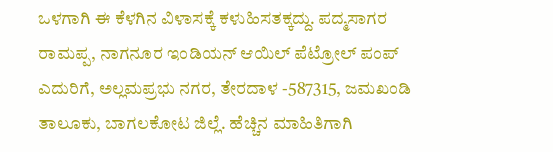ಒಳಗಾಗಿ ಈ ಕೆಳಗಿನ ವಿಳಾಸಕ್ಕೆ ಕಳುಹಿಸತಕ್ಕದ್ದು. ಪದ್ಮಸಾಗರ ರಾಮಪ್ಪ, ನಾಗನೂರ ಇಂಡಿಯನ್ ಆಯಿಲ್ ಪೆಟ್ರೋಲ್ ಪಂಪ್ ಎದುರಿಗೆ, ಅಲ್ಲಮಪ್ರಭು ನಗರ, ತೇರದಾಳ -587315, ಜಮಖಂಡಿ ತಾಲೂಕು, ಬಾಗಲಕೋಟ ಜಿಲ್ಲೆ. ಹೆಚ್ಚಿನ ಮಾಹಿತಿಗಾಗಿ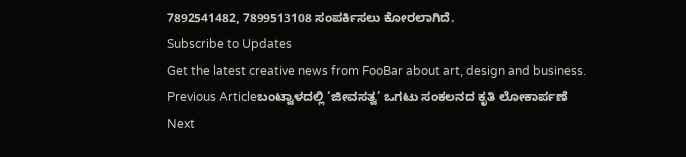7892541482, 7899513108 ಸಂಪರ್ಕಿಸಲು ಕೋರಲಾಗಿದೆ.
Subscribe to Updates
Get the latest creative news from FooBar about art, design and business.
Previous Articleಬಂಟ್ವಾಳದಲ್ಲಿ ‘ಜೀವಸತ್ವ’ ಒಗಟು ಸಂಕಲನದ ಕೃತಿ ಲೋಕಾರ್ಪಣೆ
Next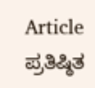Article ಪ್ರತಿಷ್ಠಿತ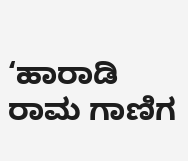‘ಹಾರಾಡಿ ರಾಮ ಗಾಣಿಗ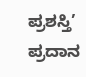ಪ್ರಶಸ್ತಿ’ ಪ್ರದಾನ